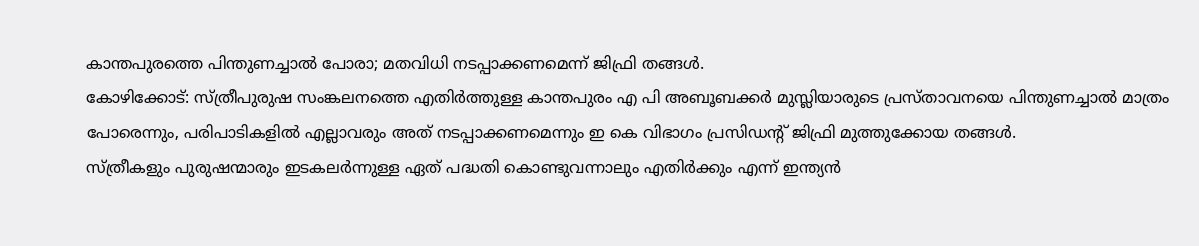കാന്തപുരത്തെ പിന്തുണച്ചാൽ പോരാ; മതവിധി നടപ്പാക്കണമെന്ന് ജിഫ്രി തങ്ങൾ.
കോഴിക്കോട്: സ്ത്രീപുരുഷ സംങ്കലനത്തെ എതിർത്തുള്ള കാന്തപുരം എ പി അബൂബക്കർ മുസ്ലിയാരുടെ പ്രസ്താവനയെ പിന്തുണച്ചാൽ മാത്രം പോരെന്നും, പരിപാടികളിൽ എല്ലാവരും അത് നടപ്പാക്കണമെന്നും ഇ കെ വിഭാഗം പ്രസിഡന്റ് ജിഫ്രി മുത്തുക്കോയ തങ്ങൾ.
സ്ത്രീകളും പുരുഷന്മാരും ഇടകലർന്നുള്ള ഏത് പദ്ധതി കൊണ്ടുവന്നാലും എതിർക്കും എന്ന് ഇന്ത്യൻ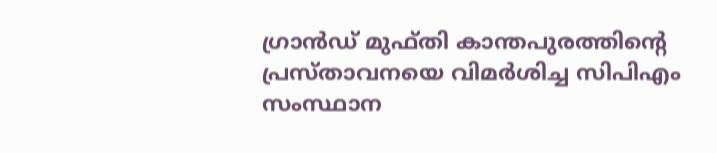ഗ്രാൻഡ് മുഫ്തി കാന്തപുരത്തിന്റെ പ്രസ്താവനയെ വിമർശിച്ച സിപിഎം സംസ്ഥാന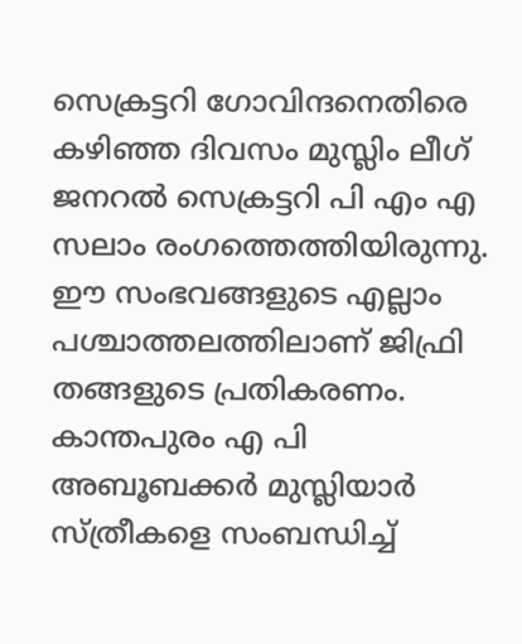സെക്രട്ടറി ഗോവിന്ദനെതിരെ കഴിഞ്ഞ ദിവസം മുസ്ലിം ലീഗ് ജനറൽ സെക്രട്ടറി പി എം എ സലാം രംഗത്തെത്തിയിരുന്നു.
ഈ സംഭവങ്ങളുടെ എല്ലാം പശ്ചാത്തലത്തിലാണ് ജിഫ്രി തങ്ങളുടെ പ്രതികരണം.
കാന്തപുരം എ പി അബൂബക്കർ മുസ്ലിയാർ സ്ത്രീകളെ സംബന്ധിച്ച്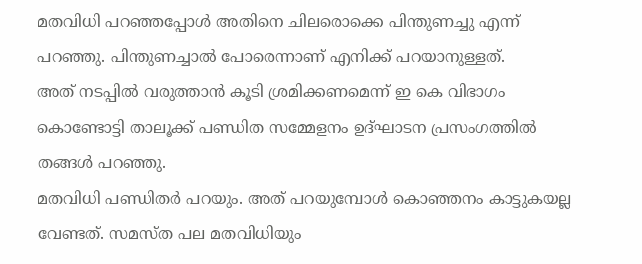മതവിധി പറഞ്ഞപ്പോൾ അതിനെ ചിലരൊക്കെ പിന്തുണച്ചു എന്ന് പറഞ്ഞു. പിന്തുണച്ചാൽ പോരെന്നാണ് എനിക്ക് പറയാനുള്ളത്.
അത് നടപ്പിൽ വരുത്താൻ കൂടി ശ്രമിക്കണമെന്ന് ഇ കെ വിഭാഗം കൊണ്ടോട്ടി താലൂക്ക് പണ്ഡിത സമ്മേളനം ഉദ്ഘാടന പ്രസംഗത്തിൽ തങ്ങൾ പറഞ്ഞു.
മതവിധി പണ്ഡിതർ പറയും. അത് പറയുമ്പോൾ കൊഞ്ഞനം കാട്ടുകയല്ല വേണ്ടത്. സമസ്ത പല മതവിധിയും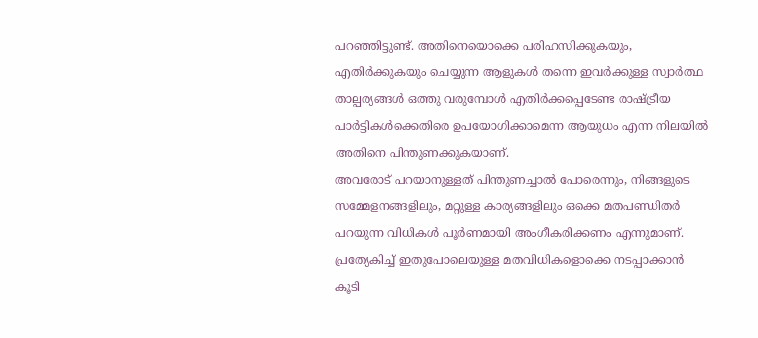പറഞ്ഞിട്ടുണ്ട്. അതിനെയൊക്കെ പരിഹസിക്കുകയും, എതിർക്കുകയും ചെയ്യുന്ന ആളുകൾ തന്നെ ഇവർക്കുള്ള സ്വാർത്ഥ താല്പര്യങ്ങൾ ഒത്തു വരുമ്പോൾ എതിർക്കപ്പെടേണ്ട രാഷ്ട്രീയ പാർട്ടികൾക്കെതിരെ ഉപയോഗിക്കാമെന്ന ആയുധം എന്ന നിലയിൽ അതിനെ പിന്തുണക്കുകയാണ്.
അവരോട് പറയാനുള്ളത് പിന്തുണച്ചാൽ പോരെന്നും, നിങ്ങളുടെ സമ്മേളനങ്ങളിലും, മറ്റുള്ള കാര്യങ്ങളിലും ഒക്കെ മതപണ്ഡിതർ പറയുന്ന വിധികൾ പൂർണമായി അംഗീകരിക്കണം എന്നുമാണ്.
പ്രത്യേകിച്ച് ഇതുപോലെയുള്ള മതവിധികളൊക്കെ നടപ്പാക്കാൻ കൂടി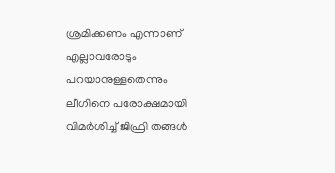ശ്രമിക്കണം എന്നാണ് എല്ലാവരോടും പറയാനുള്ളതെന്നും ലീഗിനെ പരോക്ഷമായി വിമർശിച്ച് ജിഫ്രി തങ്ങൾ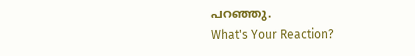പറഞ്ഞു.
What's Your Reaction?